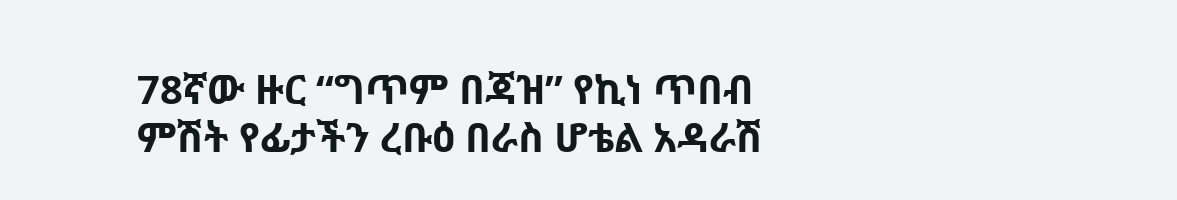78ኛው ዙር “ግጥም በጃዝ” የኪነ ጥበብ ምሽት የፊታችን ረቡዕ በራስ ሆቴል አዳራሽ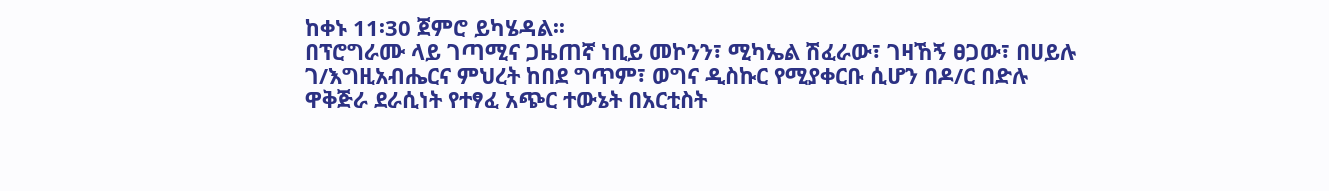ከቀኑ 11፡30 ጀምሮ ይካሄዳል፡፡
በፕሮግራሙ ላይ ገጣሚና ጋዜጠኛ ነቢይ መኮንን፣ ሚካኤል ሽፈራው፣ ገዛኸኝ ፀጋው፣ በሀይሉ ገ/እግዚአብሔርና ምህረት ከበደ ግጥም፣ ወግና ዲስኩር የሚያቀርቡ ሲሆን በዶ/ር በድሉ ዋቅጅራ ደራሲነት የተፃፈ አጭር ተውኔት በአርቲስት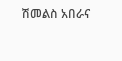ሽመልስ አበራና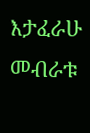እታፈራሁ መብራቱ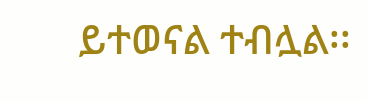ይተወናል ተብሏል፡፡